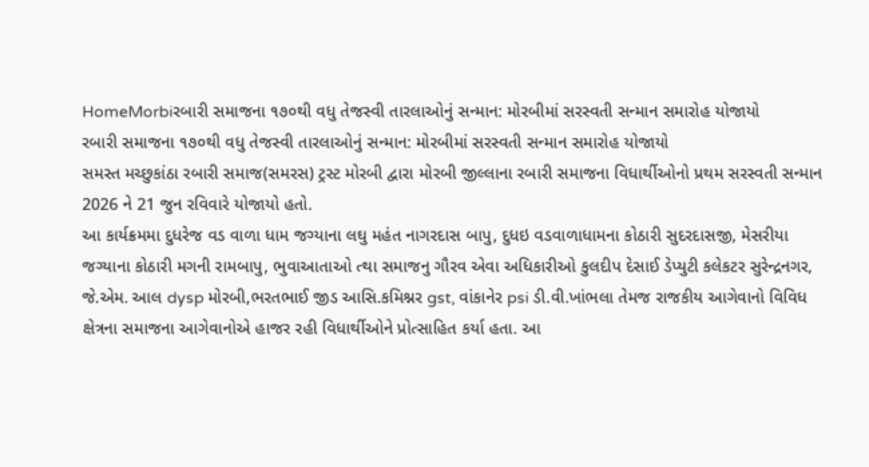HomeMorbiરબારી સમાજના ૧૭૦થી વધુ તેજસ્વી તારલાઓનું સન્માન: મોરબીમાં સરસ્વતી સન્માન સમારોહ યોજાયો
રબારી સમાજના ૧૭૦થી વધુ તેજસ્વી તારલાઓનું સન્માન: મોરબીમાં સરસ્વતી સન્માન સમારોહ યોજાયો
સમસ્ત મચ્છુકાંઠા રબારી સમાજ(સમરસ) ટ્રસ્ટ મોરબી દ્વારા મોરબી જીલ્લાના રબારી સમાજના વિધાર્થીઓનો પ્રથમ સરસ્વતી સન્માન 2026 ને 21 જુન રવિવારે યોજાયો હતો.
આ કાર્યક્રમમા દુધરેજ વડ વાળા ધામ જગ્યાના લઘુ મહંત નાગરદાસ બાપુ, દુધઇ વડવાળાધામના કોઠારી સુદરદાસજી, મેસરીયા જગ્યાના કોઠારી મગની રામબાપુ, ભુવાઆતાઓ ત્થા સમાજનુ ગૌરવ એવા અધિકારીઓ કુલદીપ દેસાઈ ડેપ્યુટી કલેકટર સુરેન્દ્રનગર, જે.એમ. આલ dysp મોરબી,ભરતભાઈ જીડ આસિ.કમિશ્નર gst, વાંકાનેર psi ડી.વી.ખાંભલા તેમજ રાજકીય આગેવાનો વિવિધ ક્ષેત્રના સમાજના આગેવાનોએ હાજર રહી વિધાર્થીઓને પ્રોત્સાહિત કર્યા હતા. આ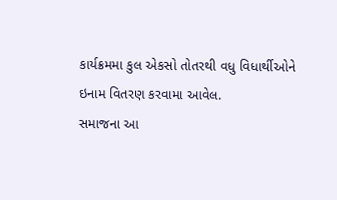કાર્યક્રમમા કુલ એકસો તોતરથી વધુ વિધાર્થીઓને ઇનામ વિતરણ કરવામા આવેલ.
સમાજના આ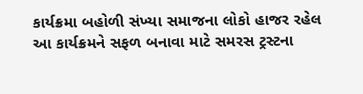કાર્યક્રમા બહોળી સંખ્યા સમાજના લોકો હાજર રહેલ આ કાર્યક્રમને સફળ બનાવા માટે સમરસ ટ્રસ્ટના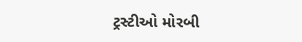ટ્રસ્ટીઓ મોરબી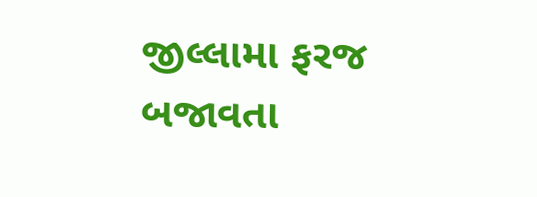જીલ્લામા ફરજ બજાવતા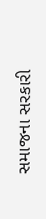સમાજના સરકારી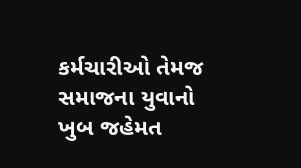કર્મચારીઓ તેમજ સમાજના યુવાનો ખુબ જહેમત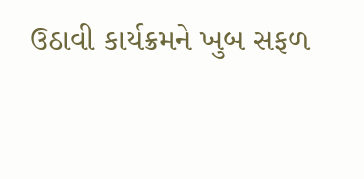ઉઠાવી કાર્યક્રમને ખુબ સફળ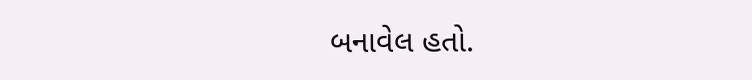બનાવેલ હતો.